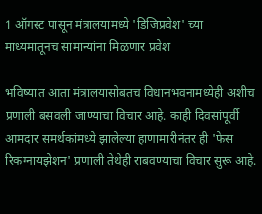1 ऑगस्ट पासून मंत्रालयामध्ये 'डिजिप्रवेश' च्या माध्यमातूनच सामान्यांना मिळणार प्रवेश

भविष्यात आता मंत्रालयासोबतच विधानभवनामध्येही अशीच प्रणाली बसवली जाण्याचा विचार आहे. काही दिवसांपूर्वी आमदार समर्थकांमध्ये झालेल्या हाणामारीनंतर ही 'फेस रिकग्नायझेशन' प्रणाली तेथेही राबवण्याचा विचार सुरू आहे.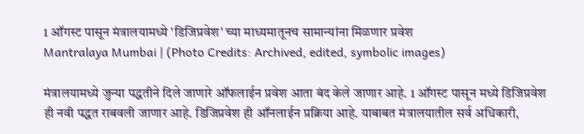1 ऑगस्ट पासून मंत्रालयामध्ये 'डिजिप्रवेश' च्या माध्यमातूनच सामान्यांना मिळणार प्रवेश
Mantralaya Mumbai | (Photo Credits: Archived, edited, symbolic images)

मंत्रालयामध्ये जुन्या पद्धतीने दिले जाणारे ऑफलाईन प्रवेश आता बंद केले जाणार आहे. 1 ऑगस्ट पासून मध्ये डिजिप्रवेश ही नवी पद्धत राबवली जाणार आहे. डिजिप्रवेश ही ऑनलाईन प्रक्रिया आहे. याबाबत मंत्रालयातील सर्व अधिकारी,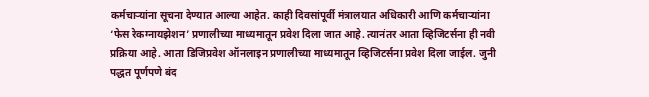कर्मचार्‍यांना सूचना देण्यात आल्या आहेत. काही दिवसांपूर्वी मंत्रालयात अधिकारी आणि कर्मचार्‍यांना ‘फेस रेकग्नायझेशन’ प्रणालीच्या माध्यमातून प्रवेश दिला जात आहे. त्यानंतर आता व्हिजिटर्सना ही नवी प्रक्रिया आहे. आता डिजिप्रवेश ऑनलाइन प्रणालीच्या माध्यमातून व्हिजिटर्सना प्रवेश दिला जाईल. जुनी पद्धत पूर्णपणे बंद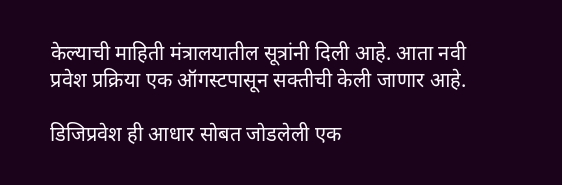केल्याची माहिती मंत्रालयातील सूत्रांनी दिली आहे. आता नवी प्रवेश प्रक्रिया एक ऑगस्टपासून सक्तीची केली जाणार आहे.

डिजिप्रवेश ही आधार सोबत जोडलेली एक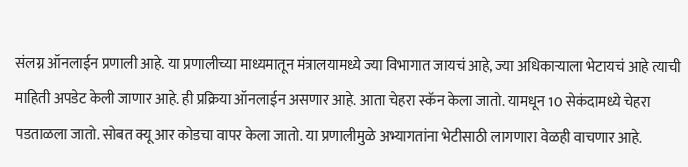संलग्न ऑनलाईन प्रणाली आहे. या प्रणालीच्या माध्यमातून मंत्रालयामध्ये ज्या विभागात जायचं आहे, ज्या अधिकार्‍याला भेटायचं आहे त्याची माहिती अपडेट केली जाणार आहे. ही प्रक्रिया ऑनलाईन असणार आहे. आता चेहरा स्कॅन केला जातो. यामधून 10 सेकंदामध्ये चेहरा पडताळला जातो. सोबत क्यू आर कोडचा वापर केला जातो. या प्रणालीमुळे अभ्यागतांना भेटीसाठी लागणारा वेळही वाचणार आहे.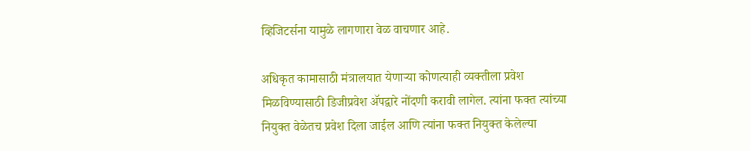व्हिजिटर्सना यामुळे लागणारा वेळ वाचणार आहे.

अधिकृत कामासाठी मंत्रालयात येणाऱ्या कोणत्याही व्यक्तीला प्रवेश मिळविण्यासाठी डिजीप्रवेश ॲपद्वारे नोंदणी करावी लागेल. त्यांना फक्त त्यांच्या नियुक्त वेळेतच प्रवेश दिला जाईल आणि त्यांना फक्त नियुक्त केलेल्या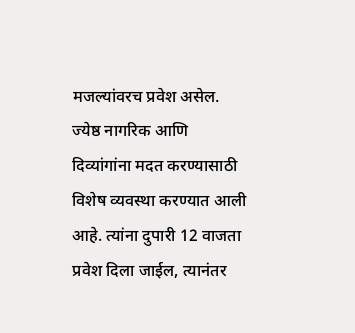मजल्यांवरच प्रवेश असेल. ज्येष्ठ नागरिक आणि दिव्यांगांना मदत करण्यासाठी विशेष व्यवस्था करण्यात आली आहे. त्यांना दुपारी 12 वाजता प्रवेश दिला जाईल, त्यानंतर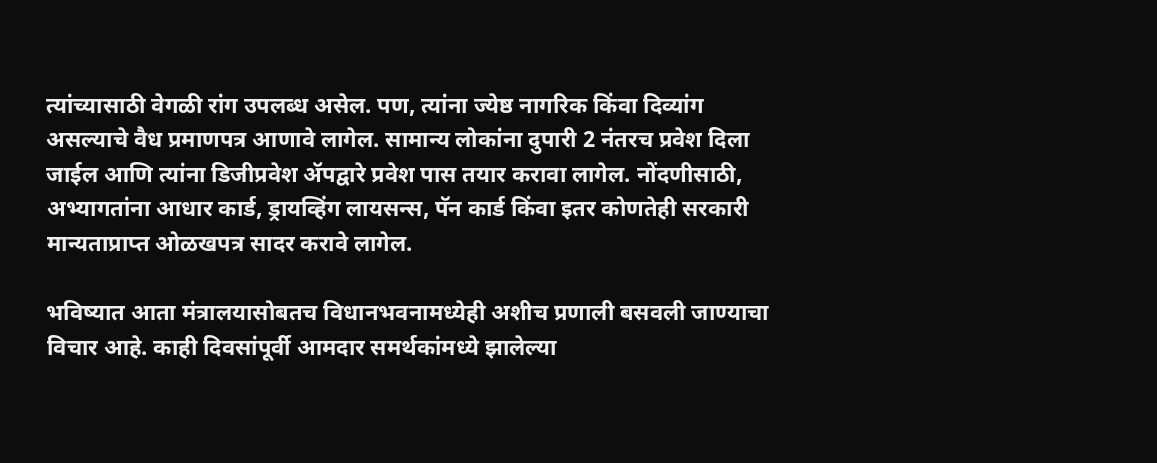त्यांच्यासाठी वेगळी रांग उपलब्ध असेल. पण, त्यांना ज्येष्ठ नागरिक किंवा दिव्यांग असल्याचे वैध प्रमाणपत्र आणावे लागेल. सामान्य लोकांना दुपारी 2 नंतरच प्रवेश दिला जाईल आणि त्यांना डिजीप्रवेश ॲपद्वारे प्रवेश पास तयार करावा लागेल. नोंदणीसाठी, अभ्यागतांना आधार कार्ड, ड्रायव्हिंग लायसन्स, पॅन कार्ड किंवा इतर कोणतेही सरकारी मान्यताप्राप्त ओळखपत्र सादर करावे लागेल.

भविष्यात आता मंत्रालयासोबतच विधानभवनामध्येही अशीच प्रणाली बसवली जाण्याचा विचार आहे. काही दिवसांपूर्वी आमदार समर्थकांमध्ये झालेल्या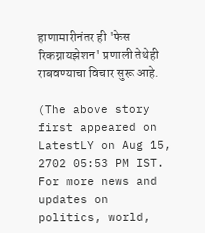हाणामारीनंतर ही 'फेस रिकग्नायझेशन' प्रणाली तेथेही राबवण्याचा विचार सुरू आहे.

(The above story first appeared on LatestLY on Aug 15, 2702 05:53 PM IST. For more news and updates on politics, world,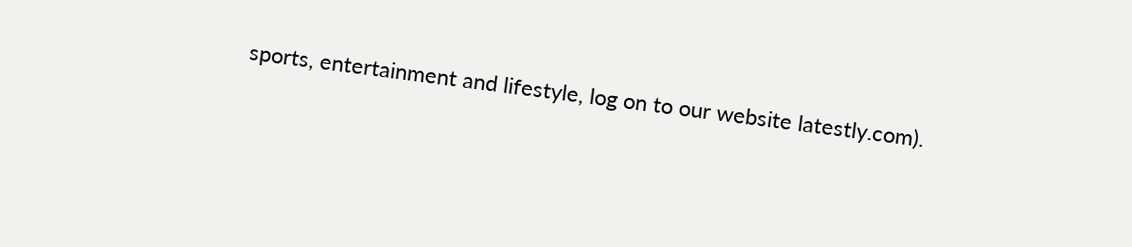sports, entertainment and lifestyle, log on to our website latestly.com).